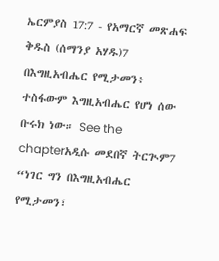ኤርምያስ 17:7 - የአማርኛ መጽሐፍ ቅዱስ (ሰማንያ አሃዱ)7 በእግዚአብሔር የሚታመን፥ ተስፋውም እግዚአብሔር የሆነ ሰው ቡሩክ ነው። See the chapterአዲሱ መደበኛ ትርጒም7 “ነገር ግን በእግዚአብሔር የሚታመን፣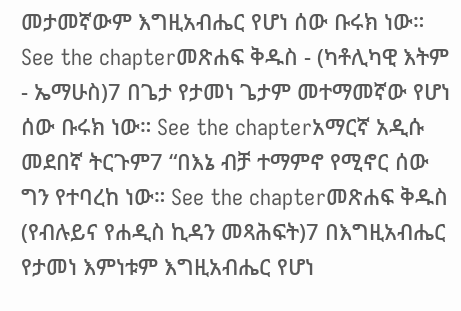መታመኛውም እግዚአብሔር የሆነ ሰው ቡሩክ ነው። See the chapterመጽሐፍ ቅዱስ - (ካቶሊካዊ እትም - ኤማሁስ)7 በጌታ የታመነ ጌታም መተማመኛው የሆነ ሰው ቡሩክ ነው። See the chapterአማርኛ አዲሱ መደበኛ ትርጉም7 “በእኔ ብቻ ተማምኖ የሚኖር ሰው ግን የተባረከ ነው። See the chapterመጽሐፍ ቅዱስ (የብሉይና የሐዲስ ኪዳን መጻሕፍት)7 በእግዚአብሔር የታመነ እምነቱም እግዚአብሔር የሆነ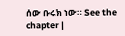ሰው ቡሩክ ነው። See the chapter |